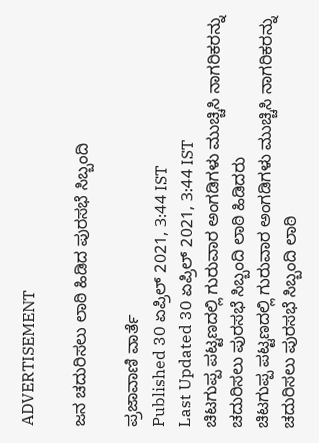ADVERTISEMENT

ಜನ ಚದುರಿಸಲು ಲಾಠಿ ಹಿಡಿದ ಪುರಸಭೆ ಸಿಬ್ಬಂದಿ

ಪ್ರಜಾವಾಣಿ ವಾರ್ತೆ
Published 30 ಏಪ್ರಿಲ್ 2021, 3:44 IST
Last Updated 30 ಏಪ್ರಿಲ್ 2021, 3:44 IST
ಚಿಟಗುಪ್ಪ ಪಟ್ಟಣದಲ್ಲಿ ಗುರುವಾರ ಅಂಗಡಿಗಳು ಮುಚ್ಚಿಸಿ ನಾಗರಿಕರನ್ನು ಚದುರಿಸಲು ಪುರಸಭೆ ಸಿಬ್ಬಂದಿ ಲಾಠಿ ಹಿಡಿದರು
ಚಿಟಗುಪ್ಪ ಪಟ್ಟಣದಲ್ಲಿ ಗುರುವಾರ ಅಂಗಡಿಗಳು ಮುಚ್ಚಿಸಿ ನಾಗರಿಕರನ್ನು ಚದುರಿಸಲು ಪುರಸಭೆ ಸಿಬ್ಬಂದಿ ಲಾಠಿ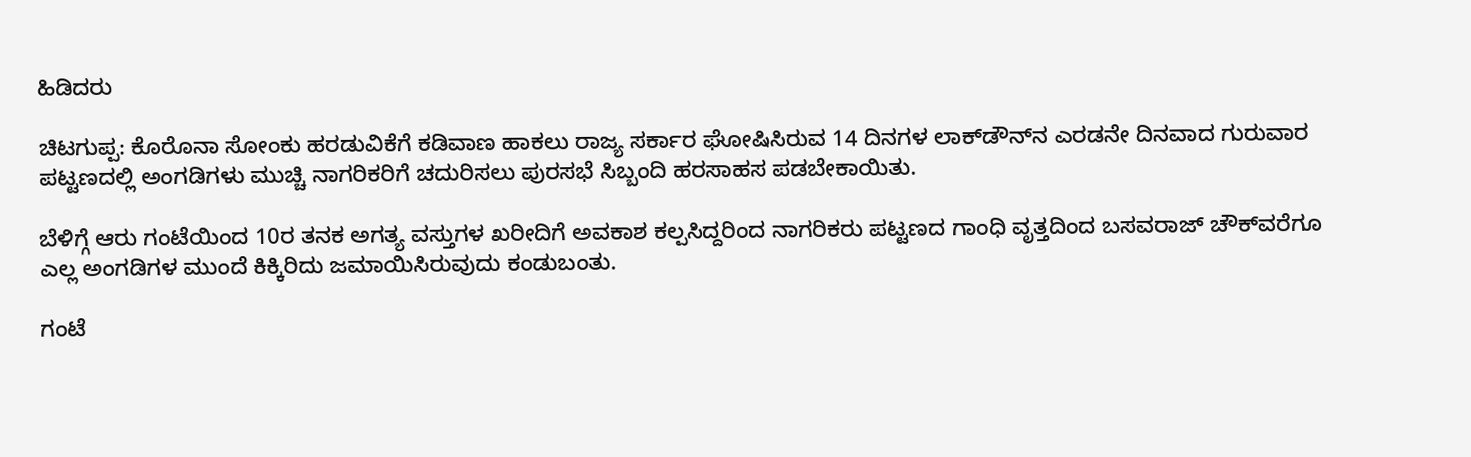ಹಿಡಿದರು

ಚಿಟಗುಪ್ಪ: ಕೊರೊನಾ ಸೋಂಕು ಹರಡುವಿಕೆಗೆ ಕಡಿವಾಣ ಹಾಕಲು ರಾಜ್ಯ ಸರ್ಕಾರ ಘೋಷಿಸಿರುವ 14 ದಿನಗಳ ಲಾಕ್‌ಡೌನ್‌ನ ಎರಡನೇ ದಿನವಾದ ಗುರುವಾರ ಪಟ್ಟಣದಲ್ಲಿ ಅಂಗಡಿಗಳು ಮುಚ್ಚಿ ನಾಗರಿಕರಿಗೆ ಚದುರಿಸಲು ಪುರಸಭೆ ಸಿಬ್ಬಂದಿ ಹರಸಾಹಸ ಪಡಬೇಕಾಯಿತು.

ಬೆಳಿಗ್ಗೆ ಆರು ಗಂಟೆಯಿಂದ 10ರ ತನಕ ಅಗತ್ಯ ವಸ್ತುಗಳ ಖರೀದಿಗೆ ಅವಕಾಶ ಕಲ್ಪಸಿದ್ದರಿಂದ ನಾಗರಿಕರು ಪಟ್ಟಣದ ಗಾಂಧಿ ವೃತ್ತದಿಂದ ಬಸವರಾಜ್‌ ಚೌಕ್‌ವರೆಗೂ ಎಲ್ಲ ಅಂಗಡಿಗಳ ಮುಂದೆ ಕಿಕ್ಕಿರಿದು ಜಮಾಯಿಸಿರುವುದು ಕಂಡುಬಂತು.

ಗಂಟೆ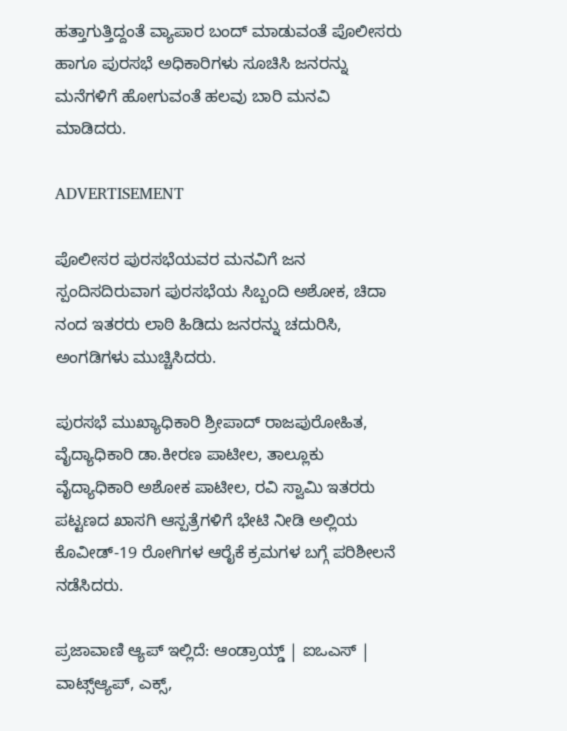ಹತ್ತಾಗುತ್ತಿದ್ದಂತೆ ವ್ಯಾಪಾರ ಬಂದ್ ಮಾಡುವಂತೆ ಪೊಲೀಸರು ಹಾಗೂ ಪುರಸಭೆ ಅಧಿಕಾರಿಗಳು ಸೂಚಿಸಿ ಜನರನ್ನು ಮನೆಗಳಿಗೆ ಹೋಗುವಂತೆ ಹಲವು ಬಾರಿ ಮನವಿ ಮಾಡಿದರು.

ADVERTISEMENT

ಪೊಲೀಸರ ಪುರಸಭೆಯವರ ಮನವಿಗೆ ಜನ ಸ್ಪಂದಿಸದಿರುವಾಗ ಪುರಸಭೆಯ ಸಿಬ್ಬಂದಿ ಅಶೋಕ, ಚಿದಾ ನಂದ ಇತರರು ಲಾಠಿ ಹಿಡಿದು ಜನರನ್ನು ಚದುರಿಸಿ, ಅಂಗಡಿಗಳು ಮುಚ್ಚಿಸಿದರು.

ಪುರಸಭೆ ಮುಖ್ಯಾಧಿಕಾರಿ ಶ್ರೀಪಾದ್‌ ರಾಜಪುರೋಹಿತ, ವೈದ್ಯಾಧಿಕಾರಿ ಡಾ.ಕೀರಣ ಪಾಟೀಲ, ತಾಲ್ಲೂಕು ವೈದ್ಯಾಧಿಕಾರಿ ಅಶೋಕ ಪಾಟೀಲ, ರವಿ ಸ್ವಾಮಿ ಇತರರು ಪಟ್ಟಣದ ಖಾಸಗಿ ಆಸ್ಪತ್ರೆಗಳಿಗೆ ಭೇಟಿ ನೀಡಿ ಅಲ್ಲಿಯ ಕೊವೀಡ್‌-19 ರೋಗಿಗಳ ಆರೈಕೆ ಕ್ರಮಗಳ ಬಗ್ಗೆ ಪರಿಶೀಲನೆ ನಡೆಸಿದರು.

ಪ್ರಜಾವಾಣಿ ಆ್ಯಪ್ ಇಲ್ಲಿದೆ: ಆಂಡ್ರಾಯ್ಡ್ | ಐಒಎಸ್ | ವಾಟ್ಸ್ಆ್ಯಪ್, ಎಕ್ಸ್,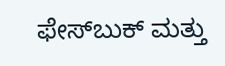ಫೇಸ್‌ಬುಕ್ ಮತ್ತು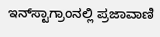ಇನ್‌ಸ್ಟಾಗ್ರಾಂನಲ್ಲಿ ಪ್ರಜಾವಾಣಿ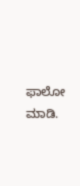ಫಾಲೋ ಮಾಡಿ.